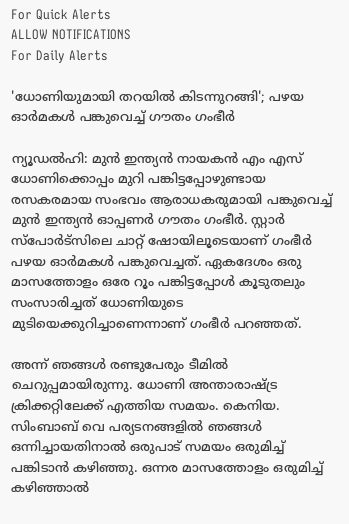For Quick Alerts
ALLOW NOTIFICATIONS
For Daily Alerts

'ധോണിയുമായി തറയില്‍ കിടന്നുറങ്ങി'; പഴയ ഓര്‍മകള്‍ പങ്കുവെച്ച് ഗൗതം ഗംഭീര്‍

ന്യൂഡല്‍ഹി: മുന്‍ ഇന്ത്യന്‍ നായകന്‍ എം എസ് ധോണിക്കൊപ്പം മുറി പങ്കിട്ടപ്പോഴുണ്ടായ രസകരമായ സംഭവം ആരാധകരുമായി പങ്കുവെച്ച് മുന്‍ ഇന്ത്യന്‍ ഓപ്പണര്‍ ഗൗതം ഗംഭീര്‍. സ്റ്റാര്‍ സ്‌പോര്‍ട്‌സിലെ ചാറ്റ് ഷോയിലൂടെയാണ് ഗംഭീര്‍ പഴയ ഓര്‍മകള്‍ പങ്കുവെച്ചത്. ഏകദേശം ഒരു മാസത്തോളം ഒരേ റൂം പങ്കിട്ടപ്പോള്‍ കൂടുതലും സംസാരിച്ചത് ധോണിയുടെ മുടിയെക്കുറിച്ചാണെന്നാണ് ഗംഭീര്‍ പറഞ്ഞത്.

അന്ന് ഞങ്ങള്‍ രണ്ടുപേരും ടീമില്‍ ചെറുപ്പമായിരുന്നു. ധോണി അന്താരാഷ്ട്ര ക്രിക്കറ്റിലേക്ക് എത്തിയ സമയം. കെനിയ. സിംബാബ് വെ പര്യടനങ്ങളില്‍ ഞങ്ങള്‍ ഒന്നിച്ചായതിനാല്‍ ഒരുപാട് സമയം ഒരുമിച്ച് പങ്കിടാന്‍ കഴിഞ്ഞു. ഒന്നര മാസത്തോളം ഒരുമിച്ച് കഴിഞ്ഞാല്‍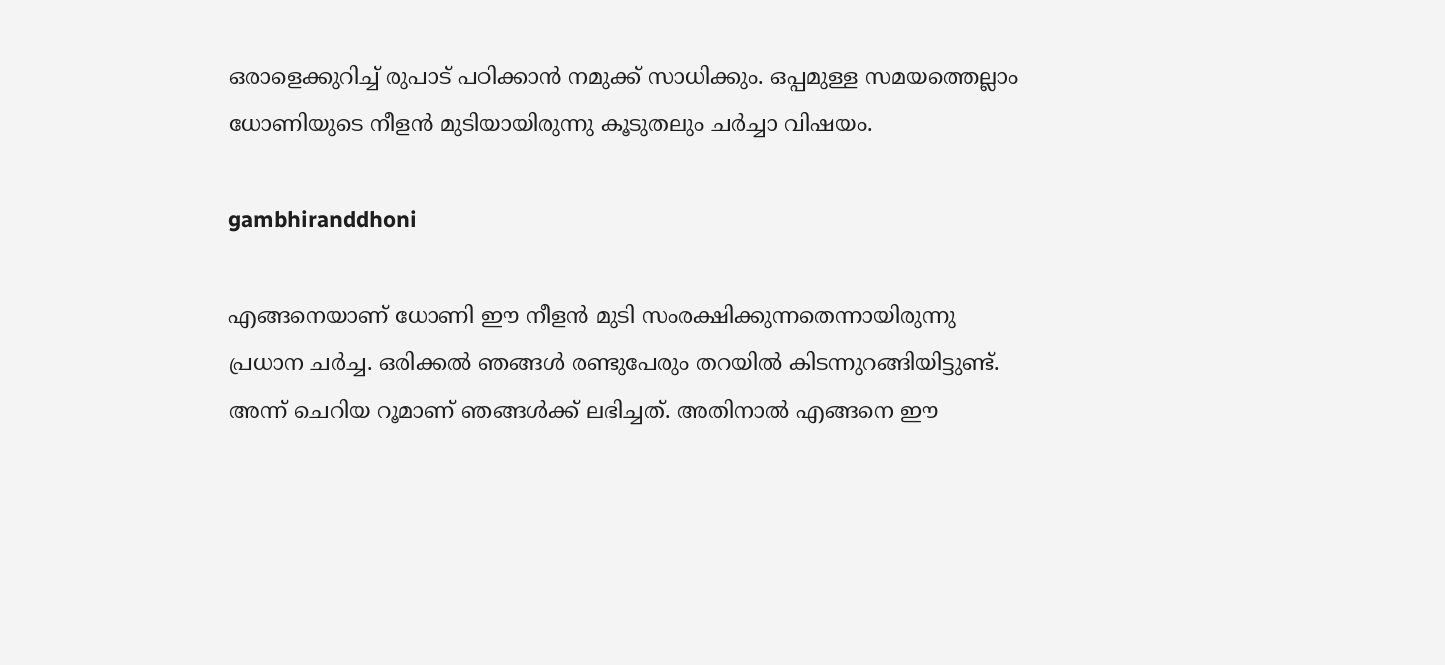ഒരാളെക്കുറിച്ച് രുപാട് പഠിക്കാന്‍ നമുക്ക് സാധിക്കും. ഒപ്പമുള്ള സമയത്തെല്ലാം ധോണിയുടെ നീളന്‍ മുടിയായിരുന്നു കൂടുതലും ചര്‍ച്ചാ വിഷയം.

gambhiranddhoni

എങ്ങനെയാണ് ധോണി ഈ നീളന്‍ മുടി സംരക്ഷിക്കുന്നതെന്നായിരുന്നു പ്രധാന ചര്‍ച്ച. ഒരിക്കല്‍ ഞങ്ങള്‍ രണ്ടുപേരും തറയില്‍ കിടന്നുറങ്ങിയിട്ടുണ്ട്. അന്ന് ചെറിയ റൂമാണ് ഞങ്ങള്‍ക്ക് ലഭിച്ചത്. അതിനാല്‍ എങ്ങനെ ഈ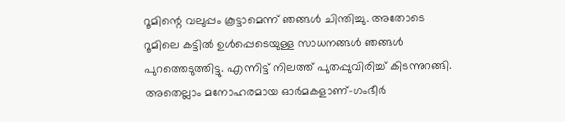റൂമിന്റെ വലുപ്പം കൂട്ടാമെന്ന് ഞങ്ങള്‍ ചിന്തിച്ചു. അതോടെ റൂമിലെ കട്ടില്‍ ഉള്‍പ്പെടെയുള്ള സാധനങ്ങള്‍ ഞങ്ങള്‍ പുറത്തെടുത്തിട്ടു. എന്നിട്ട് നിലത്ത് പുതപ്പുവിരിച്ച് കിടന്നുറങ്ങി. അതെല്ലാം മനോഹരമായ ഓര്‍മകളാണ്-ഗംഭീര്‍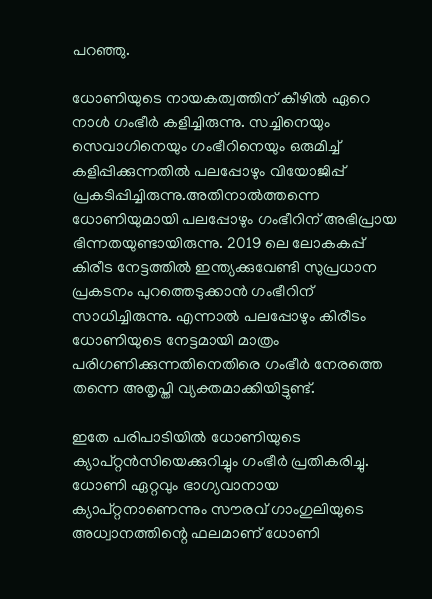പറഞ്ഞു.

ധോണിയുടെ നായകത്വത്തിന് കീഴില്‍ ഏറെ നാള്‍ ഗംഭീര്‍ കളിച്ചിരുന്നു. സച്ചിനെയും സെവാഗിനെയും ഗംഭീറിനെയും ഒരുമിച്ച് കളിപ്പിക്കുന്നതില്‍ പലപ്പോഴും വിയോജിപ്പ് പ്രകടിപ്പിച്ചിരുന്നു.അതിനാല്‍ത്തന്നെ ധോണിയുമായി പലപ്പോഴും ഗംഭീറിന് അഭിപ്രായ ഭിന്നതയുണ്ടായിരുന്നു. 2019 ലെ ലോകകപ്പ് കിരീട നേട്ടത്തില്‍ ഇന്ത്യക്കുവേണ്ടി സുപ്രധാന പ്രകടനം പുറത്തെടുക്കാന്‍ ഗംഭീറിന് സാധിച്ചിരുന്നു. എന്നാല്‍ പലപ്പോഴും കിരീടം ധോണിയുടെ നേട്ടമായി മാത്രം പരിഗണിക്കുന്നതിനെതിരെ ഗംഭീര്‍ നേരത്തെ തന്നെ അതൃപ്തി വ്യക്തമാക്കിയിട്ടുണ്ട്.

ഇതേ പരിപാടിയില്‍ ധോണിയുടെ ക്യാപ്റ്റന്‍സിയെക്കുറിച്ചും ഗംഭീര്‍ പ്രതികരിച്ചു. ധോണി ഏറ്റവും ഭാഗ്യവാനായ ക്യാപ്റ്റനാണെന്നും സൗരവ് ഗാംഗുലിയുടെ അധ്വാനത്തിന്റെ ഫലമാണ് ധോണി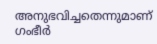അനുഭവിച്ചതെന്നുമാണ് ഗംഭീര്‍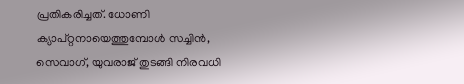പ്രതികരിച്ചത്. ധോണി ക്യാപ്റ്റനായെത്തുമ്പോള്‍ സച്ചിന്‍, സെവാഗ്, യുവരാജ് തുടങ്ങി നിരവധി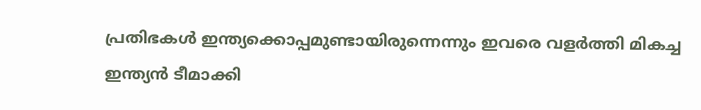പ്രതിഭകള്‍ ഇന്ത്യക്കൊപ്പമുണ്ടായിരുന്നെന്നും ഇവരെ വളര്‍ത്തി മികച്ച ഇന്ത്യന്‍ ടീമാക്കി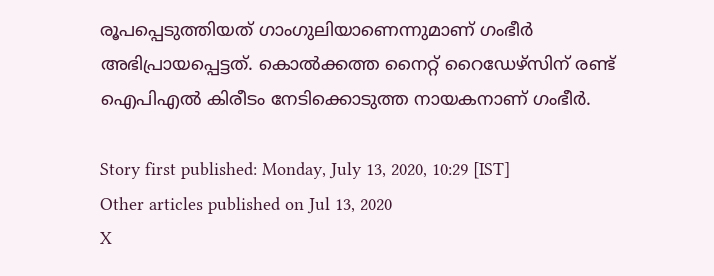രൂപപ്പെടുത്തിയത് ഗാംഗുലിയാണെന്നുമാണ് ഗംഭീര്‍ അഭിപ്രായപ്പെട്ടത്. കൊല്‍ക്കത്ത നൈറ്റ് റൈഡേഴ്‌സിന് രണ്ട് ഐപിഎല്‍ കിരീടം നേടിക്കൊടുത്ത നായകനാണ് ഗംഭീര്‍.

Story first published: Monday, July 13, 2020, 10:29 [IST]
Other articles published on Jul 13, 2020
X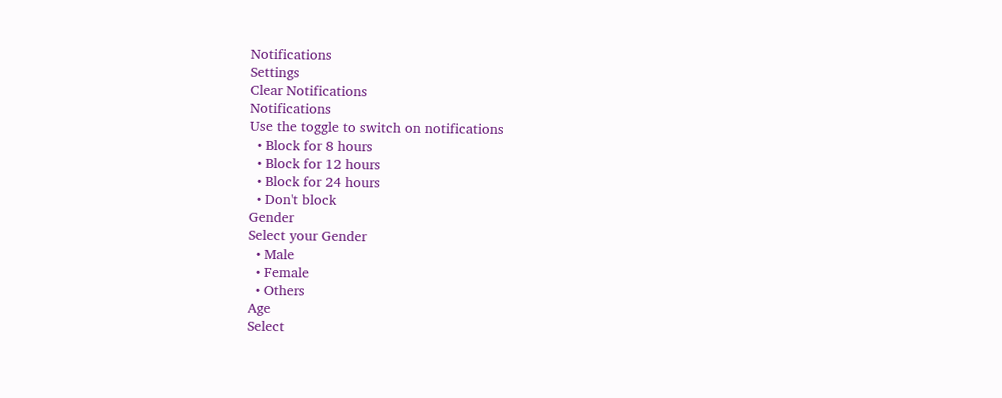Notifications
Settings
Clear Notifications
Notifications
Use the toggle to switch on notifications
  • Block for 8 hours
  • Block for 12 hours
  • Block for 24 hours
  • Don't block
Gender
Select your Gender
  • Male
  • Female
  • Others
Age
Select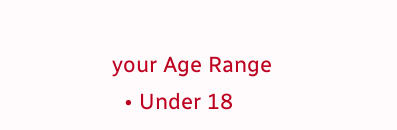your Age Range
  • Under 18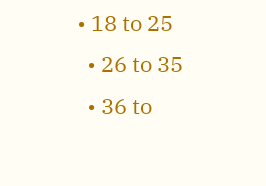• 18 to 25
  • 26 to 35
  • 36 to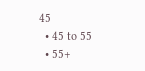45
  • 45 to 55
  • 55+